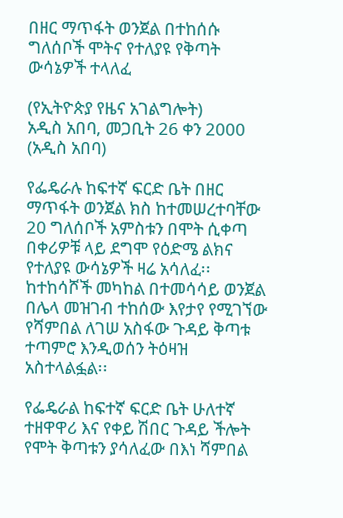በዘር ማጥፋት ወንጀል በተከሰሱ ግለሰቦች ሞትና የተለያዩ የቅጣት ውሳኔዎች ተላለፈ

(የኢትዮጵያ የዜና አገልግሎት)
አዲስ አበባ, መጋቢት 26 ቀን 2000 (አዲስ አበባ)

የፌዴራሉ ከፍተኛ ፍርድ ቤት በዘር ማጥፋት ወንጀል ክስ ከተመሠረተባቸው 20 ግለሰቦች አምስቱን በሞት ሲቀጣ በቀሪዎቹ ላይ ደግሞ የዕድሜ ልክና የተለያዩ ውሳኔዎች ዛሬ አሳለፈ፡፡ ከተከሳሾች መካከል በተመሳሳይ ወንጀል በሌላ መዝገብ ተከሰው እየታየ የሚገኘው የሻምበል ለገሠ አስፋው ጉዳይ ቅጣቱ ተጣምሮ እንዲወሰን ትዕዛዝ አስተላልፏል፡፡

የፌዴራል ከፍተኛ ፍርድ ቤት ሁለተኛ ተዘዋዋሪ እና የቀይ ሽበር ጉዳይ ችሎት የሞት ቅጣቱን ያሳለፈው በእነ ሻምበል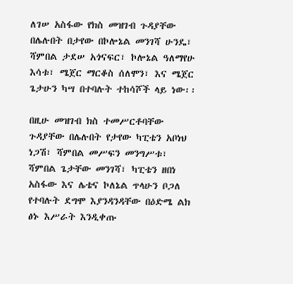ለገሠ አስፋው የክስ መዝገብ ጉዳያቸው በሌሉበት በታየው በኮሎኔል መንገሻ ሁንዴ፣ ሻምበል ታደሠ አጎናፍር፣ ኮሎኔል ዓለማየሁ እሳቱ፣ ሜጀር ማርቆስ ሰለሞን፣ እና ሜጀር ጌታሁን ካሣ በተባሉት ተከሳሾች ላይ ነው፡፡

በዚሁ መዝገብ ክስ ተመሥርቶባቸው ጉዳያቸው በሌሉበት የታየው ካፒቴን አቦነህ ነጋሽ፣ ሻምበል መሥፍን መንግሥቱ፣ ሻምበል ጌታቸው መንገሻ፣ ካፒቴን ዘበነ አስፋው እና ሌቴና ኮለኔል ጥላሁን ቦጋለ የተባሉት ደግሞ እያንዳንዳቸው በዕድሜ ልክ ፅኑ እሥራት እንዲቀጡ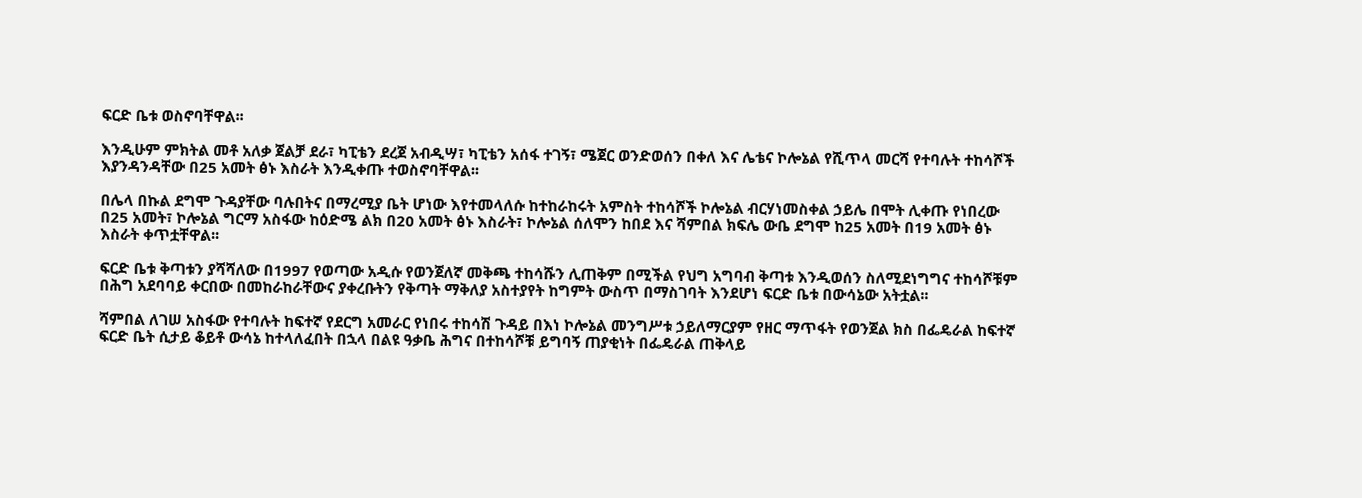ፍርድ ቤቱ ወስኖባቸዋል፡፡

እንዲሁም ምክትል መቶ አለቃ ጀልቻ ደራ፣ ካፒቴን ደረጀ አብዲሣ፣ ካፒቴን አሰፋ ተገኝ፣ ሜጀር ወንድወሰን በቀለ እና ሌቴና ኮሎኔል የሺጥላ መርሻ የተባሉት ተከሳሾች እያንዳንዳቸው በ25 አመት ፅኑ እስራት እንዲቀጡ ተወስኖባቸዋል፡፡

በሌላ በኩል ደግሞ ጉዳያቸው ባሉበትና በማረሚያ ቤት ሆነው እየተመላለሱ ከተከራከሩት አምስት ተከሳሾች ኮሎኔል ብርሃነመስቀል ኃይሌ በሞት ሊቀጡ የነበረው በ25 አመት፣ ኮሎኔል ግርማ አስፋው ከዕድሜ ልክ በ20 አመት ፅኑ እስራት፣ ኮሎኔል ሰለሞን ከበደ እና ሻምበል ክፍሌ ውቤ ደግሞ ከ25 አመት በ19 አመት ፅኑ እስራት ቀጥቷቸዋል፡፡

ፍርድ ቤቱ ቅጣቱን ያሻሻለው በ1997 የወጣው አዲሱ የወንጀለኛ መቅጫ ተከሳሹን ሊጠቅም በሚችል የህግ አግባብ ቅጣቱ እንዲወሰን ስለሚደነግግና ተከሳሾቹም በሕግ አደባባይ ቀርበው በመከራከራቸውና ያቀረቡትን የቅጣት ማቅለያ አስተያየት ከግምት ውስጥ በማስገባት እንደሆነ ፍርድ ቤቱ በውሳኔው አትቷል፡፡

ሻምበል ለገሠ አስፋው የተባሉት ከፍተኛ የደርግ አመራር የነበሩ ተከሳሽ ጉዳይ በእነ ኮሎኔል መንግሥቱ ኃይለማርያም የዘር ማጥፋት የወንጀል ክስ በፌዴራል ከፍተኛ ፍርድ ቤት ሲታይ ቆይቶ ውሳኔ ከተላለፈበት በኋላ በልዩ ዓቃቤ ሕግና በተከሳሾቹ ይግባኝ ጠያቂነት በፌዴራል ጠቅላይ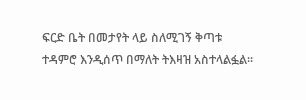ፍርድ ቤት በመታየት ላይ ስለሚገኝ ቅጣቱ ተዳምሮ እንዲሰጥ በማለት ትእዛዝ አስተላልፏል፡፡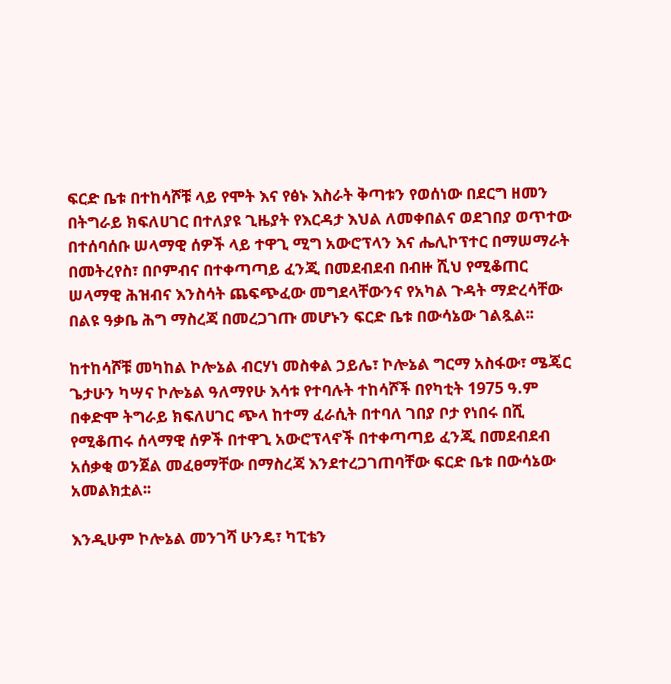ፍርድ ቤቱ በተከሳሾቹ ላይ የሞት እና የፅኑ እስራት ቅጣቱን የወሰነው በደርግ ዘመን በትግራይ ክፍለሀገር በተለያዩ ጊዜያት የእርዳታ እህል ለመቀበልና ወደገበያ ወጥተው በተሰባሰቡ ሠላማዊ ሰዎች ላይ ተዋጊ ሚግ አውሮፕላን እና ሔሊኮፕተር በማሠማራት በመትረየስ፣ በቦምብና በተቀጣጣይ ፈንጂ በመደብደብ በብዙ ሺህ የሚቆጠር ሠላማዊ ሕዝብና እንስሳት ጨፍጭፈው መግደላቸውንና የአካል ጉዳት ማድረሳቸው በልዩ ዓቃቤ ሕግ ማስረጃ በመረጋገጡ መሆኑን ፍርድ ቤቱ በውሳኔው ገልጿል፡፡

ከተከሳሾቹ መካከል ኮሎኔል ብርሃነ መስቀል ኃይሌ፣ ኮሎኔል ግርማ አስፋው፣ ሜጄር ጌታሁን ካሣና ኮሎኔል ዓለማየሁ እሳቱ የተባሉት ተከሳሾች በየካቲት 1975 ዓ.ም በቀድሞ ትግራይ ክፍለሀገር ጭላ ከተማ ፈራሲት በተባለ ገበያ ቦታ የነበሩ በሺ የሚቆጠሩ ሰላማዊ ሰዎች በተዋጊ አውሮፕላኖች በተቀጣጣይ ፈንጂ በመደብደብ አሰቃቂ ወንጀል መፈፀማቸው በማስረጃ እንደተረጋገጠባቸው ፍርድ ቤቱ በውሳኔው አመልክቷል፡፡

እንዲሁም ኮሎኔል መንገሻ ሁንዴ፣ ካፒቴን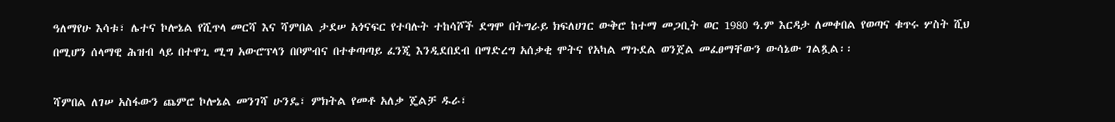ዓለማየሁ እሳቱ፣ ሌተና ኮሎኔል የሺጥላ መርሻ እና ሻምበል ታደሠ አጎናፍር የተባሉት ተከሳሾች ደግሞ በትግራይ ክፍለሀገር ውቅሮ ከተማ መጋቢት ወር 1980 ዓ.ም እርዳታ ለመቀበል የወጣና ቁጥሩ ሦስት ሺህ በሚሆን ሰላማዊ ሕዝብ ላይ በተዋጊ ሚግ አውሮፕላን በቦምብና በተቀጣጣይ ፈንጂ እንዲደበደብ በማድረግ አሰቃቂ ሞትና የአካል ማጉደል ወንጀል መፈፀማቸውን ውሳኔው ገልጿል፡፡

ሻምበል ለገሠ አስፋውን ጨምሮ ኮሎኔል መንገሻ ሁንዴ፣ ምክትል የመቶ አለቃ ጄልቻ ዱራ፣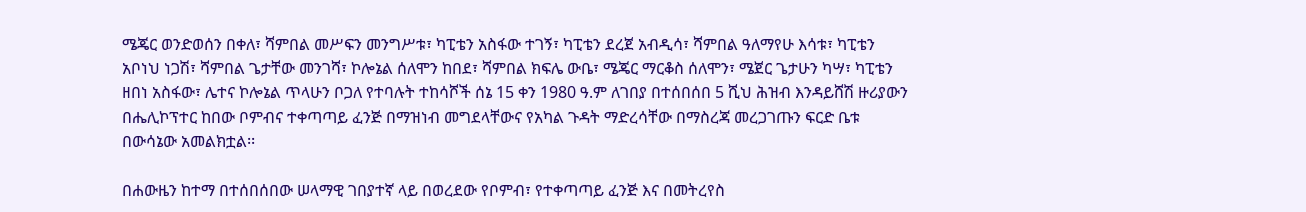ሜጄር ወንድወሰን በቀለ፣ ሻምበል መሥፍን መንግሥቱ፣ ካፒቴን አስፋው ተገኝ፣ ካፒቴን ደረጀ አብዲሳ፣ ሻምበል ዓለማየሁ እሳቱ፣ ካፒቴን አቦነህ ነጋሽ፣ ሻምበል ጌታቸው መንገሻ፣ ኮሎኔል ሰለሞን ከበደ፣ ሻምበል ክፍሌ ውቤ፣ ሜጄር ማርቆስ ሰለሞን፣ ሜጀር ጌታሁን ካሣ፣ ካፒቴን ዘበነ አስፋው፣ ሌተና ኮሎኔል ጥላሁን ቦጋለ የተባሉት ተከሳሾች ሰኔ 15 ቀን 1980 ዓ.ም ለገበያ በተሰበሰበ 5 ሺህ ሕዝብ እንዳይሸሽ ዙሪያውን በሔሊኮፕተር ከበው ቦምብና ተቀጣጣይ ፈንጅ በማዝነብ መግደላቸውና የአካል ጉዳት ማድረሳቸው በማስረጃ መረጋገጡን ፍርድ ቤቱ በውሳኔው አመልክቷል፡፡

በሐውዜን ከተማ በተሰበሰበው ሠላማዊ ገበያተኛ ላይ በወረደው የቦምብ፣ የተቀጣጣይ ፈንጅ እና በመትረየስ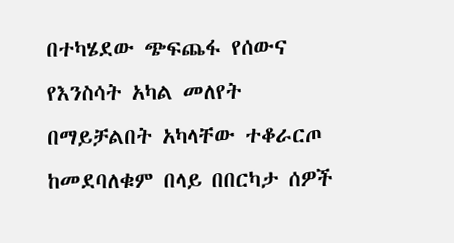በተካሄደው ጭፍጨፋ የሰውና የእንስሳት አካል መለየት በማይቻልበት አካላቸው ተቆራርጦ ከመደባለቁም በላይ በበርካታ ሰዎች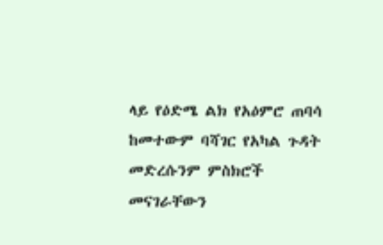ላይ የዕድሜ ልክ የአዕምሮ ጠባሳ ከመተውም ባሻገር የአካል ጉዳት መድረሱንም ምስክሮች መናገራቸውን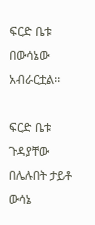ፍርድ ቤቱ በውሳኔው አብራርቷል፡፡

ፍርድ ቤቱ ጉዳያቸው በሌሉበት ታይቶ ውሳኔ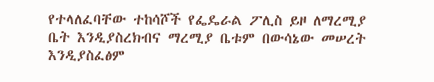የተላለፈባቸው ተከሳሾች የፌዴራል ፖሊስ ይዞ ለማረሚያ ቤት እንዲያስረክብና ማረሚያ ቤቱም በውሳኔው መሠረት እንዲያስፈፅም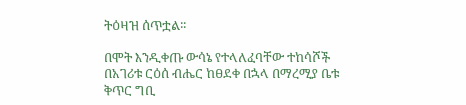ትዕዛዝ ሰጥቷል፡፡

በሞት እንዲቀጡ ውሳኔ የተላለፈባቸው ተከሳሾች በአገሪቱ ርዕሰ ብሔር ከፀደቀ በኋላ በማረሚያ ቤቱ ቅጥር ግቢ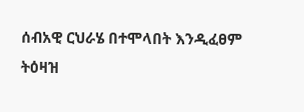ሰብአዊ ርህራሄ በተሞላበት እንዲፈፀም ትዕዛዝ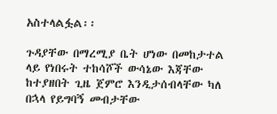አስተላልፏል፡፡

ጉዳያቸው በማረሚያ ቤት ሆነው በመከታተል ላይ የነበሩት ተከሳሾች ውሳኔው እጃቸው ከተያዘበት ጊዜ ጀምሮ እንዲታሰብላቸው ካለ በኋላ የይግባኝ መብታቸው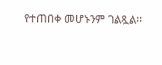የተጠበቀ መሆኑንም ገልጿል፡፡